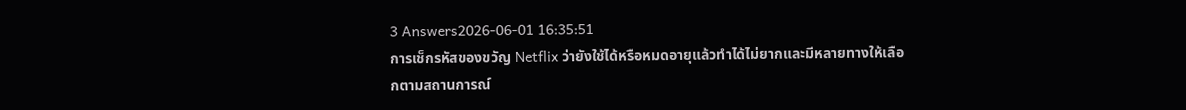3 Answers2026-06-01 16:35:51
การเช็กรหัสของขวัญ Netflix ว่ายังใช้ได้หรือหมดอายุแล้วทำได้ไม่ยากและมีหลายทางให้เลือกตามสถานการณ์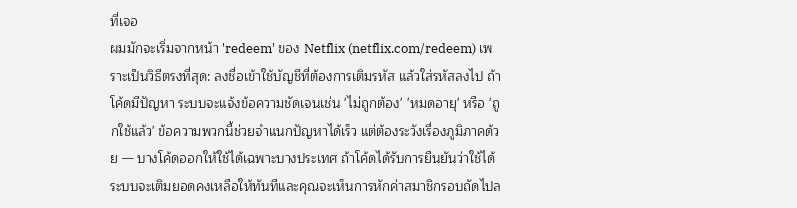ที่เจอ
ผมมักจะเริ่มจากหน้า 'redeem' ของ Netflix (netflix.com/redeem) เพราะเป็นวิธีตรงที่สุด: ลงชื่อเข้าใช้บัญชีที่ต้องการเติมรหัส แล้วใส่รหัสลงไป ถ้าโค้ดมีปัญหา ระบบจะแจ้งข้อความชัดเจนเช่น 'ไม่ถูกต้อง' 'หมดอายุ' หรือ 'ถูกใช้แล้ว' ข้อความพวกนี้ช่วยจำแนกปัญหาได้เร็ว แต่ต้องระวังเรื่องภูมิภาคด้วย — บางโค้ดออกให้ใช้ได้เฉพาะบางประเทศ ถ้าโค้ดได้รับการยืนยันว่าใช้ได้ ระบบจะเติมยอดคงเหลือให้ทันทีและคุณจะเห็นการหักค่าสมาชิกรอบถัดไปล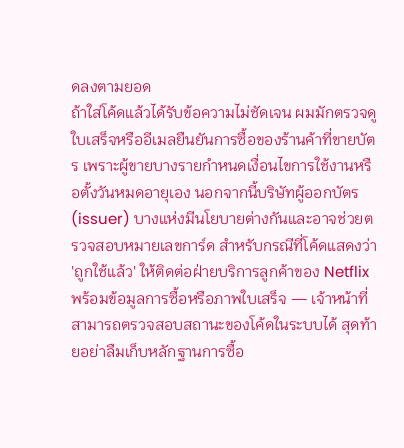ดลงตามยอด
ถ้าใส่โค้ดแล้วได้รับข้อความไม่ชัดเจน ผมมักตรวจดูใบเสร็จหรืออีเมลยืนยันการซื้อของร้านค้าที่ขายบัตร เพราะผู้ขายบางรายกำหนดเงื่อนไขการใช้งานหรือตั้งวันหมดอายุเอง นอกจากนี้บริษัทผู้ออกบัตร (issuer) บางแห่งมีนโยบายต่างกันและอาจช่วยตรวจสอบหมายเลขการ์ด สำหรับกรณีที่โค้ดแสดงว่า 'ถูกใช้แล้ว' ให้ติดต่อฝ่ายบริการลูกค้าของ Netflix พร้อมข้อมูลการซื้อหรือภาพใบเสร็จ — เจ้าหน้าที่สามารถตรวจสอบสถานะของโค้ดในระบบได้ สุดท้ายอย่าลืมเก็บหลักฐานการซื้อ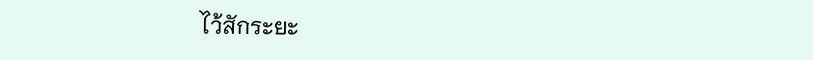ไว้สักระยะ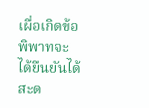เผื่อเกิดข้อพิพาทจะได้ยืนยันได้สะด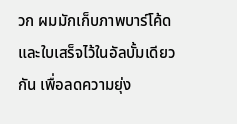วก ผมมักเก็บภาพบาร์โค้ดและใบเสร็จไว้ในอัลบั้มเดียวกัน เพื่อลดความยุ่ง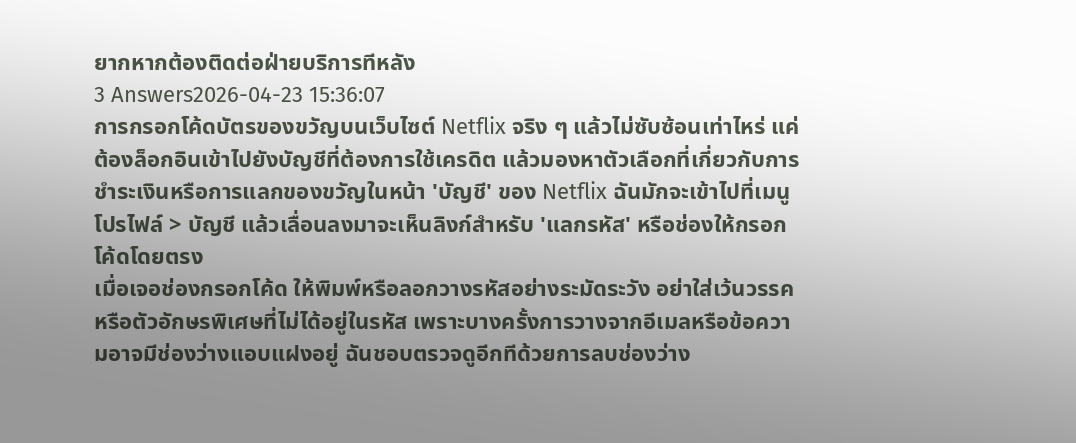ยากหากต้องติดต่อฝ่ายบริการทีหลัง
3 Answers2026-04-23 15:36:07
การกรอกโค้ดบัตรของขวัญบนเว็บไซต์ Netflix จริง ๆ แล้วไม่ซับซ้อนเท่าไหร่ แค่ต้องล็อกอินเข้าไปยังบัญชีที่ต้องการใช้เครดิต แล้วมองหาตัวเลือกที่เกี่ยวกับการชำระเงินหรือการแลกของขวัญในหน้า 'บัญชี' ของ Netflix ฉันมักจะเข้าไปที่เมนูโปรไฟล์ > บัญชี แล้วเลื่อนลงมาจะเห็นลิงก์สำหรับ 'แลกรหัส' หรือช่องให้กรอกโค้ดโดยตรง
เมื่อเจอช่องกรอกโค้ด ให้พิมพ์หรือลอกวางรหัสอย่างระมัดระวัง อย่าใส่เว้นวรรคหรือตัวอักษรพิเศษที่ไม่ได้อยู่ในรหัส เพราะบางครั้งการวางจากอีเมลหรือข้อความอาจมีช่องว่างแอบแฝงอยู่ ฉันชอบตรวจดูอีกทีด้วยการลบช่องว่าง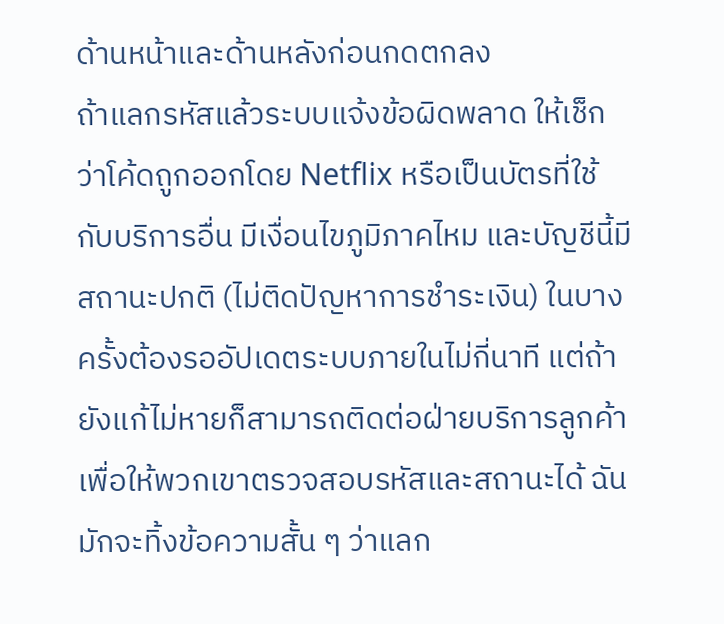ด้านหน้าและด้านหลังก่อนกดตกลง
ถ้าแลกรหัสแล้วระบบแจ้งข้อผิดพลาด ให้เช็กว่าโค้ดถูกออกโดย Netflix หรือเป็นบัตรที่ใช้กับบริการอื่น มีเงื่อนไขภูมิภาคไหม และบัญชีนี้มีสถานะปกติ (ไม่ติดปัญหาการชำระเงิน) ในบางครั้งต้องรออัปเดตระบบภายในไม่กี่นาที แต่ถ้ายังแก้ไม่หายก็สามารถติดต่อฝ่ายบริการลูกค้าเพื่อให้พวกเขาตรวจสอบรหัสและสถานะได้ ฉันมักจะทิ้งข้อความสั้น ๆ ว่าแลก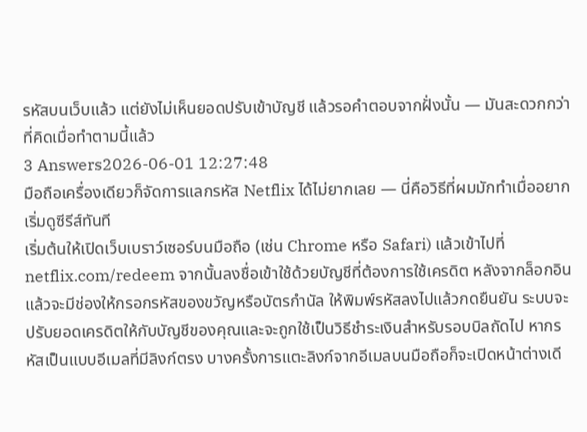รหัสบนเว็บแล้ว แต่ยังไม่เห็นยอดปรับเข้าบัญชี แล้วรอคำตอบจากฝั่งนั้น — มันสะดวกกว่าที่คิดเมื่อทำตามนี้แล้ว
3 Answers2026-06-01 12:27:48
มือถือเครื่องเดียวก็จัดการแลกรหัส Netflix ได้ไม่ยากเลย — นี่คือวิธีที่ผมมักทำเมื่ออยากเริ่มดูซีรีส์ทันที
เริ่มต้นให้เปิดเว็บเบราว์เซอร์บนมือถือ (เช่น Chrome หรือ Safari) แล้วเข้าไปที่ netflix.com/redeem จากนั้นลงชื่อเข้าใช้ด้วยบัญชีที่ต้องการใช้เครดิต หลังจากล็อกอินแล้วจะมีช่องให้กรอกรหัสของขวัญหรือบัตรกำนัล ให้พิมพ์รหัสลงไปแล้วกดยืนยัน ระบบจะปรับยอดเครดิตให้กับบัญชีของคุณและจะถูกใช้เป็นวิธีชำระเงินสำหรับรอบบิลถัดไป หากรหัสเป็นแบบอีเมลที่มีลิงก์ตรง บางครั้งการแตะลิงก์จากอีเมลบนมือถือก็จะเปิดหน้าต่างเดี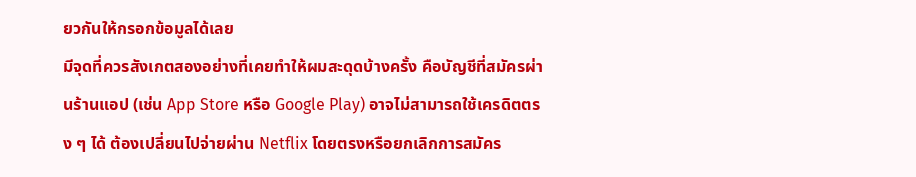ยวกันให้กรอกข้อมูลได้เลย
มีจุดที่ควรสังเกตสองอย่างที่เคยทำให้ผมสะดุดบ้างครั้ง คือบัญชีที่สมัครผ่านร้านแอป (เช่น App Store หรือ Google Play) อาจไม่สามารถใช้เครดิตตรง ๆ ได้ ต้องเปลี่ยนไปจ่ายผ่าน Netflix โดยตรงหรือยกเลิกการสมัคร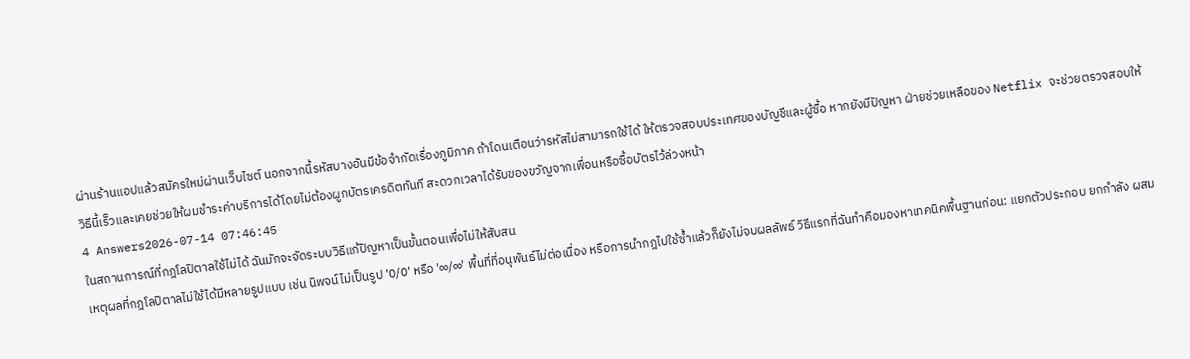ผ่านร้านแอปแล้วสมัครใหม่ผ่านเว็บไซต์ นอกจากนี้รหัสบางอันมีข้อจำกัดเรื่องภูมิภาค ถ้าโดนเตือนว่ารหัสไม่สามารถใช้ได้ ให้ตรวจสอบประเทศของบัญชีและผู้ซื้อ หากยังมีปัญหา ฝ่ายช่วยเหลือของ Netflix จะช่วยตรวจสอบให้
วิธีนี้เร็วและเคยช่วยให้ผมชำระค่าบริการได้โดยไม่ต้องผูกบัตรเครดิตทันที สะดวกเวลาได้รับของขวัญจากเพื่อนหรือซื้อบัตรไว้ล่วงหน้า
4 Answers2026-07-14 07:46:45
ในสถานการณ์ที่กฎโลปิตาลใช้ไม่ได้ ฉันมักจะจัดระบบวิธีแก้ปัญหาเป็นขั้นตอนเพื่อไม่ให้สับสน
เหตุผลที่กฎโลปิตาลไม่ใช้ได้มีหลายรูปแบบ เช่น นิพจน์ไม่เป็นรูป '0/0' หรือ '∞/∞' พื้นที่ที่อนุพันธ์ไม่ต่อเนื่อง หรือการนำกฎไปใช้ซ้ำแล้วก็ยังไม่จบผลลัพธ์ วิธีแรกที่ฉันทำคือมองหาเทคนิคพื้นฐานก่อน: แยกตัวประกอบ ยกกำลัง ผสม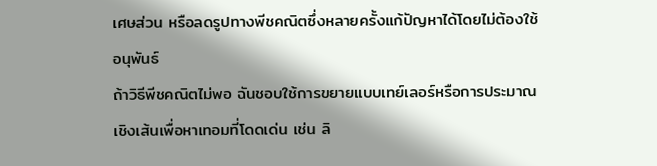เศษส่วน หรือลดรูปทางพีชคณิตซึ่งหลายครั้งแก้ปัญหาได้โดยไม่ต้องใช้อนุพันธ์
ถ้าวิธีพีชคณิตไม่พอ ฉันชอบใช้การขยายแบบเทย์เลอร์หรือการประมาณเชิงเส้นเพื่อหาเทอมที่โดดเด่น เช่น ลิ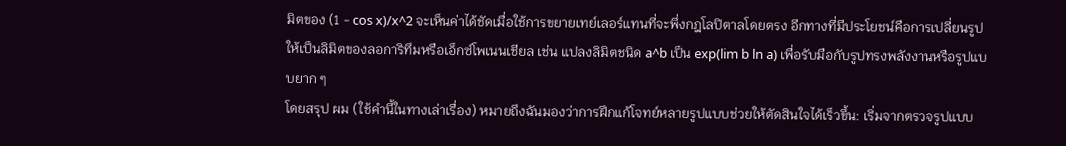มิตของ (1 - cos x)/x^2 จะเห็นค่าได้ชัดเมื่อใช้การขยายเทย์เลอร์แทนที่จะพึ่งกฎโลปิตาลโดยตรง อีกทางที่มีประโยชน์คือการเปลี่ยนรูปให้เป็นลิมิตของลอการิทึมหรือเอ็กซ์โพเนนเชียล เช่น แปลงลิมิตชนิด a^b เป็น exp(lim b ln a) เพื่อรับมือกับรูปทรงพลังงานหรือรูปแบบยาก ๆ
โดยสรุป ผม (ใช้คำนี้ในทางเล่าเรื่อง) หมายถึงฉันมองว่าการฝึกแก้โจทย์หลายรูปแบบช่วยให้ตัดสินใจได้เร็วขึ้น: เริ่มจากตรวจรูปแบบ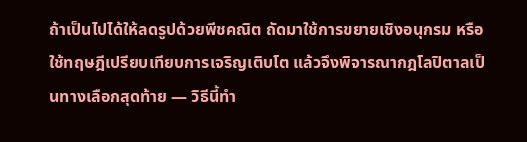ถ้าเป็นไปได้ให้ลดรูปด้วยพีชคณิต ถัดมาใช้การขยายเชิงอนุกรม หรือใช้ทฤษฎีเปรียบเทียบการเจริญเติบโต แล้วจึงพิจารณากฎโลปิตาลเป็นทางเลือกสุดท้าย — วิธีนี้ทำ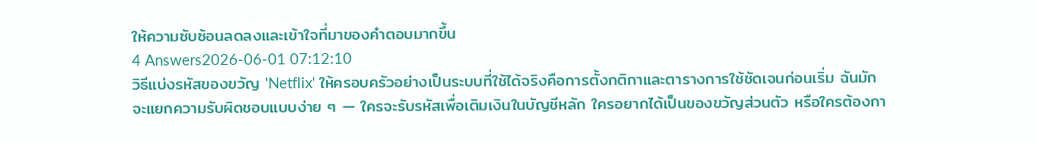ให้ความซับซ้อนลดลงและเข้าใจที่มาของคำตอบมากขึ้น
4 Answers2026-06-01 07:12:10
วิธีแบ่งรหัสของขวัญ 'Netflix' ให้ครอบครัวอย่างเป็นระบบที่ใช้ได้จริงคือการตั้งกติกาและตารางการใช้ชัดเจนก่อนเริ่ม ฉันมักจะแยกความรับผิดชอบแบบง่าย ๆ — ใครจะรับรหัสเพื่อเติมเงินในบัญชีหลัก ใครอยากได้เป็นของขวัญส่วนตัว หรือใครต้องกา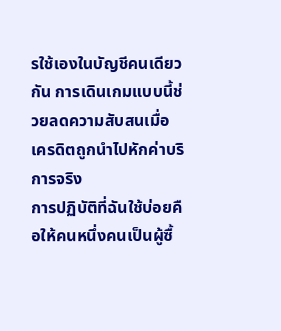รใช้เองในบัญชีคนเดียวกัน การเดินเกมแบบนี้ช่วยลดความสับสนเมื่อเครดิตถูกนำไปหักค่าบริการจริง
การปฏิบัติที่ฉันใช้บ่อยคือให้คนหนึ่งคนเป็นผู้ซื้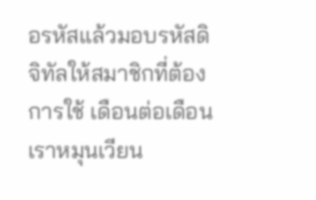อรหัสแล้วมอบรหัสดิจิทัลให้สมาชิกที่ต้องการใช้ เดือนต่อเดือนเราหมุนเวียน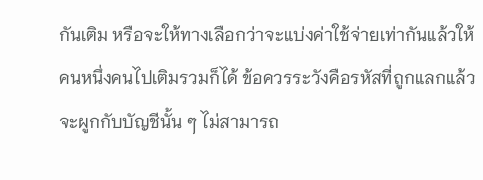กันเติม หรือจะให้ทางเลือกว่าจะแบ่งค่าใช้จ่ายเท่ากันแล้วให้คนหนึ่งคนไปเติมรวมก็ได้ ข้อควรระวังคือรหัสที่ถูกแลกแล้วจะผูกกับบัญชีนั้น ๆ ไม่สามารถ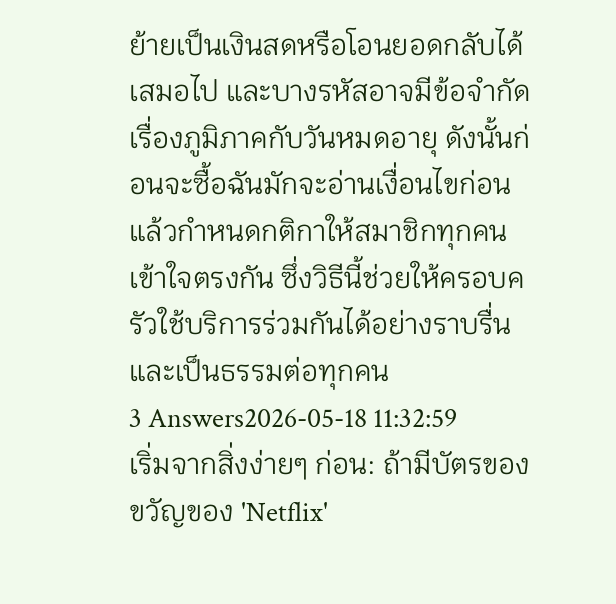ย้ายเป็นเงินสดหรือโอนยอดกลับได้เสมอไป และบางรหัสอาจมีข้อจำกัดเรื่องภูมิภาคกับวันหมดอายุ ดังนั้นก่อนจะซื้อฉันมักจะอ่านเงื่อนไขก่อนแล้วกำหนดกติกาให้สมาชิกทุกคนเข้าใจตรงกัน ซึ่งวิธีนี้ช่วยให้ครอบครัวใช้บริการร่วมกันได้อย่างราบรื่นและเป็นธรรมต่อทุกคน
3 Answers2026-05-18 11:32:59
เริ่มจากสิ่งง่ายๆ ก่อน: ถ้ามีบัตรของขวัญของ 'Netflix'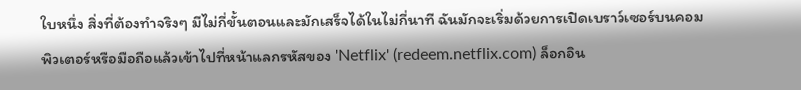ใบหนึ่ง สิ่งที่ต้องทำจริงๆ มีไม่กี่ขั้นตอนและมักเสร็จได้ในไม่กี่นาที ฉันมักจะเริ่มด้วยการเปิดเบราว์เซอร์บนคอมพิวเตอร์หรือมือถือแล้วเข้าไปที่หน้าแลกรหัสของ 'Netflix' (redeem.netflix.com) ล็อกอิน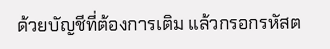ด้วยบัญชีที่ต้องการเติม แล้วกรอกรหัสต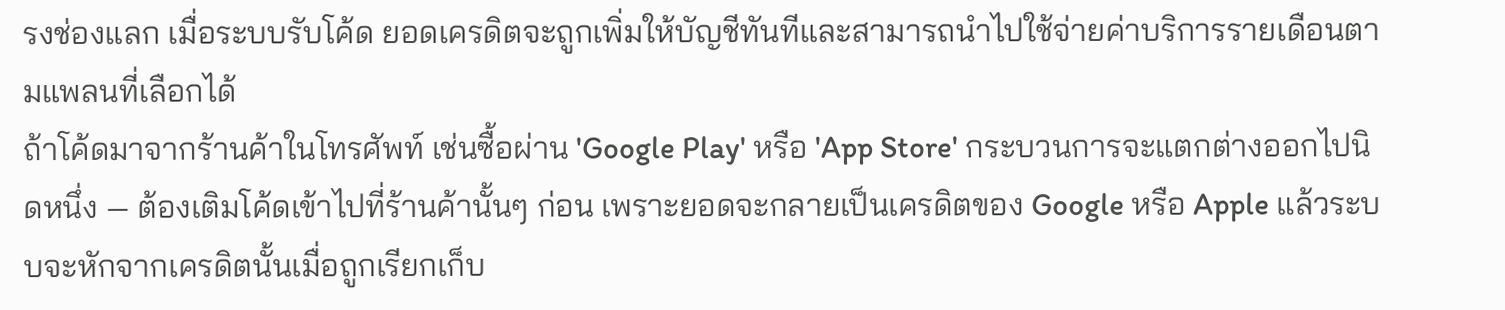รงช่องแลก เมื่อระบบรับโค้ด ยอดเครดิตจะถูกเพิ่มให้บัญชีทันทีและสามารถนำไปใช้จ่ายค่าบริการรายเดือนตามแพลนที่เลือกได้
ถ้าโค้ดมาจากร้านค้าในโทรศัพท์ เช่นซื้อผ่าน 'Google Play' หรือ 'App Store' กระบวนการจะแตกต่างออกไปนิดหนึ่ง — ต้องเติมโค้ดเข้าไปที่ร้านค้านั้นๆ ก่อน เพราะยอดจะกลายเป็นเครดิตของ Google หรือ Apple แล้วระบบจะหักจากเครดิตนั้นเมื่อถูกเรียกเก็บ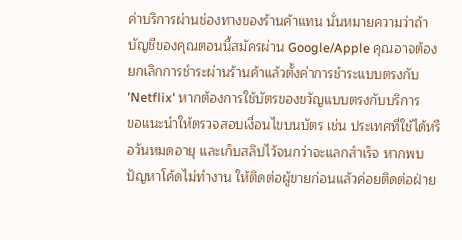ค่าบริการผ่านช่องทางของร้านค้าแทน นั่นหมายความว่าถ้าบัญชีของคุณตอนนี้สมัครผ่าน Google/Apple คุณอาจต้องยกเลิกการชำระผ่านร้านค้าแล้วตั้งค่าการชำระแบบตรงกับ 'Netflix' หากต้องการใช้บัตรของขวัญแบบตรงกับบริการ
ขอแนะนำให้ตรวจสอบเงื่อนไขบนบัตร เช่น ประเทศที่ใช้ได้หรือวันหมดอายุ และเก็บสลิปไว้จนกว่าจะแลกสำเร็จ หากพบปัญหาโค้ดไม่ทำงาน ให้ติดต่อผู้ขายก่อนแล้วค่อยติดต่อฝ่าย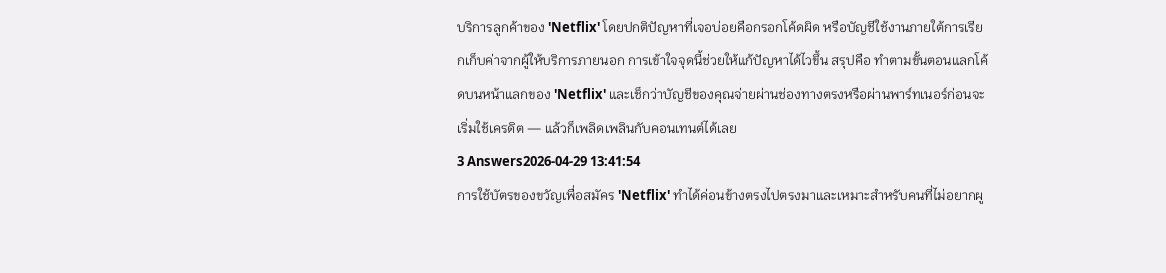บริการลูกค้าของ 'Netflix' โดยปกติปัญหาที่เจอบ่อยคือกรอกโค้ดผิด หรือบัญชีใช้งานภายใต้การเรียกเก็บค่าจากผู้ให้บริการภายนอก การเข้าใจจุดนี้ช่วยให้แก้ปัญหาได้ไวขึ้น สรุปคือ ทำตามขั้นตอนแลกโค้ดบนหน้าแลกของ 'Netflix' และเช็กว่าบัญชีของคุณจ่ายผ่านช่องทางตรงหรือผ่านพาร์ทเนอร์ก่อนจะเริ่มใช้เครดิต — แล้วก็เพลิดเพลินกับคอนเทนต์ได้เลย
3 Answers2026-04-29 13:41:54
การใช้บัตรของขวัญเพื่อสมัคร 'Netflix' ทำได้ค่อนข้างตรงไปตรงมาและเหมาะสำหรับคนที่ไม่อยากผู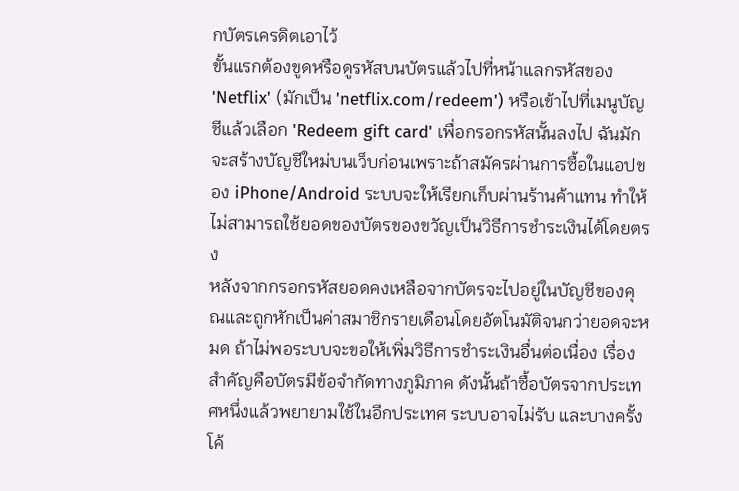กบัตรเครดิตเอาไว้
ขั้นแรกต้องขูดหรือดูรหัสบนบัตรแล้วไปที่หน้าแลกรหัสของ 'Netflix' (มักเป็น 'netflix.com/redeem') หรือเข้าไปที่เมนูบัญชีแล้วเลือก 'Redeem gift card' เพื่อกรอกรหัสนั้นลงไป ฉันมักจะสร้างบัญชีใหม่บนเว็บก่อนเพราะถ้าสมัครผ่านการซื้อในแอปของ iPhone/Android ระบบจะให้เรียกเก็บผ่านร้านค้าแทน ทำให้ไม่สามารถใช้ยอดของบัตรของขวัญเป็นวิธีการชำระเงินได้โดยตรง
หลังจากกรอกรหัสยอดคงเหลือจากบัตรจะไปอยู่ในบัญชีของคุณและถูกหักเป็นค่าสมาชิกรายเดือนโดยอัตโนมัติจนกว่ายอดจะหมด ถ้าไม่พอระบบจะขอให้เพิ่มวิธีการชำระเงินอื่นต่อเนื่อง เรื่องสำคัญคือบัตรมีข้อจำกัดทางภูมิภาค ดังนั้นถ้าซื้อบัตรจากประเทศหนึ่งแล้วพยายามใช้ในอีกประเทศ ระบบอาจไม่รับ และบางครั้งโค้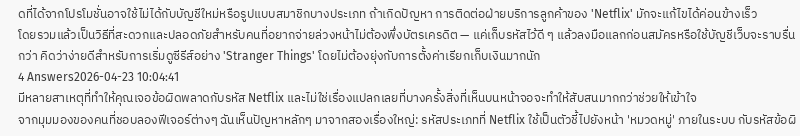ดที่ได้จากโปรโมชั่นอาจใช้ไม่ได้กับบัญชีใหม่หรือรูปแบบสมาชิกบางประเภท ถ้าเกิดปัญหา การติดต่อฝ่ายบริการลูกค้าของ 'Netflix' มักจะแก้ไขได้ค่อนข้างเร็ว
โดยรวมแล้วเป็นวิธีที่สะดวกและปลอดภัยสำหรับคนที่อยากจ่ายล่วงหน้าไม่ต้องพึ่งบัตรเครดิต — แค่เก็บรหัสไว้ดี ๆ แล้วลงมือแลกก่อนสมัครหรือใช้บัญชีเว็บจะราบรื่นกว่า คิดว่าง่ายดีสำหรับการเริ่มดูซีรีส์อย่าง 'Stranger Things' โดยไม่ต้องยุ่งกับการตั้งค่าเรียกเก็บเงินมากนัก
4 Answers2026-04-23 10:04:41
มีหลายสาเหตุที่ทำให้คุณเจอข้อผิดพลาดกับรหัส Netflix และไม่ใช่เรื่องแปลกเลยที่บางครั้งสิ่งที่เห็นบนหน้าจอจะทำให้สับสนมากกว่าช่วยให้เข้าใจ
จากมุมมองของคนที่ชอบลองฟีเจอร์ต่างๆ ฉันเห็นปัญหาหลักๆ มาจากสองเรื่องใหญ่: รหัสประเภทที่ Netflix ใช้เป็นตัวชี้ไปยังหน้า 'หมวดหมู่' ภายในระบบ กับรหัสข้อผิ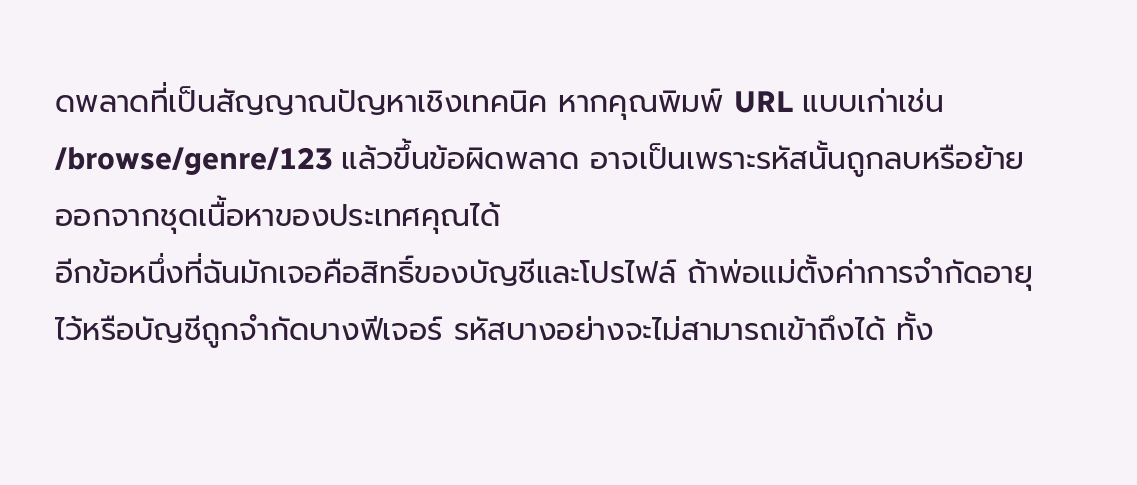ดพลาดที่เป็นสัญญาณปัญหาเชิงเทคนิค หากคุณพิมพ์ URL แบบเก่าเช่น /browse/genre/123 แล้วขึ้นข้อผิดพลาด อาจเป็นเพราะรหัสนั้นถูกลบหรือย้ายออกจากชุดเนื้อหาของประเทศคุณได้
อีกข้อหนึ่งที่ฉันมักเจอคือสิทธิ์ของบัญชีและโปรไฟล์ ถ้าพ่อแม่ตั้งค่าการจำกัดอายุไว้หรือบัญชีถูกจำกัดบางฟีเจอร์ รหัสบางอย่างจะไม่สามารถเข้าถึงได้ ทั้ง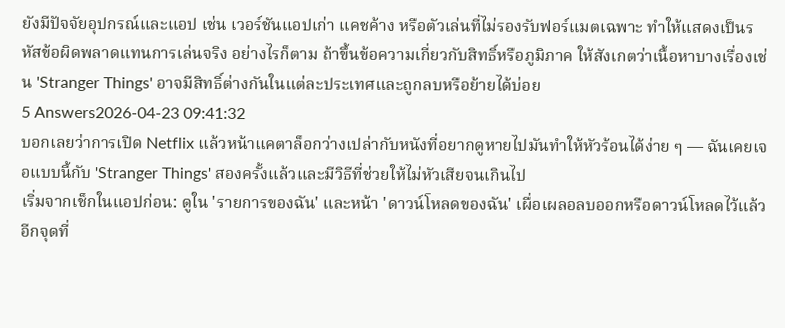ยังมีปัจจัยอุปกรณ์และแอป เช่น เวอร์ชันแอปเก่า แคชค้าง หรือตัวเล่นที่ไม่รองรับฟอร์แมตเฉพาะ ทำให้แสดงเป็นรหัสข้อผิดพลาดแทนการเล่นจริง อย่างไรก็ตาม ถ้าขึ้นข้อความเกี่ยวกับสิทธิ์หรือภูมิภาค ให้สังเกตว่าเนื้อหาบางเรื่องเช่น 'Stranger Things' อาจมีสิทธิ์ต่างกันในแต่ละประเทศและถูกลบหรือย้ายได้บ่อย
5 Answers2026-04-23 09:41:32
บอกเลยว่าการเปิด Netflix แล้วหน้าแคตาล็อกว่างเปล่ากับหนังที่อยากดูหายไปมันทำให้หัวร้อนได้ง่าย ๆ — ฉันเคยเจอแบบนี้กับ 'Stranger Things' สองครั้งแล้วและมีวิธีที่ช่วยให้ไม่หัวเสียจนเกินไป
เริ่มจากเช็กในแอปก่อน: ดูใน 'รายการของฉัน' และหน้า 'ดาวน์โหลดของฉัน' เผื่อเผลอลบออกหรือดาวน์โหลดไว้แล้ว อีกจุดที่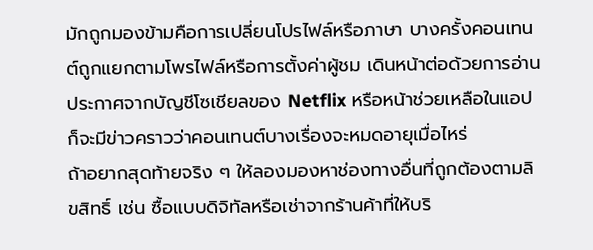มักถูกมองข้ามคือการเปลี่ยนโปรไฟล์หรือภาษา บางครั้งคอนเทนต์ถูกแยกตามโพรไฟล์หรือการตั้งค่าผู้ชม เดินหน้าต่อด้วยการอ่านประกาศจากบัญชีโซเชียลของ Netflix หรือหน้าช่วยเหลือในแอป ก็จะมีข่าวคราวว่าคอนเทนต์บางเรื่องจะหมดอายุเมื่อไหร่
ถ้าอยากสุดท้ายจริง ๆ ให้ลองมองหาช่องทางอื่นที่ถูกต้องตามลิขสิทธิ์ เช่น ซื้อแบบดิจิทัลหรือเช่าจากร้านค้าที่ให้บริ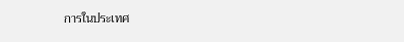การในประเทศ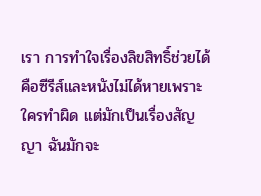เรา การทำใจเรื่องลิขสิทธิ์ช่วยได้คือซีรีส์และหนังไม่ได้หายเพราะใครทำผิด แต่มักเป็นเรื่องสัญญา ฉันมักจะ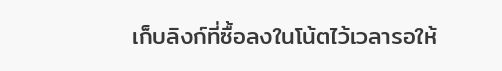เก็บลิงก์ที่ซื้อลงในโน้ตไว้เวลารอให้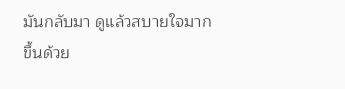มันกลับมา ดูแล้วสบายใจมากขึ้นด้วย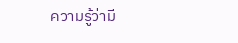ความรู้ว่ามี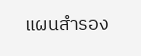แผนสำรอง